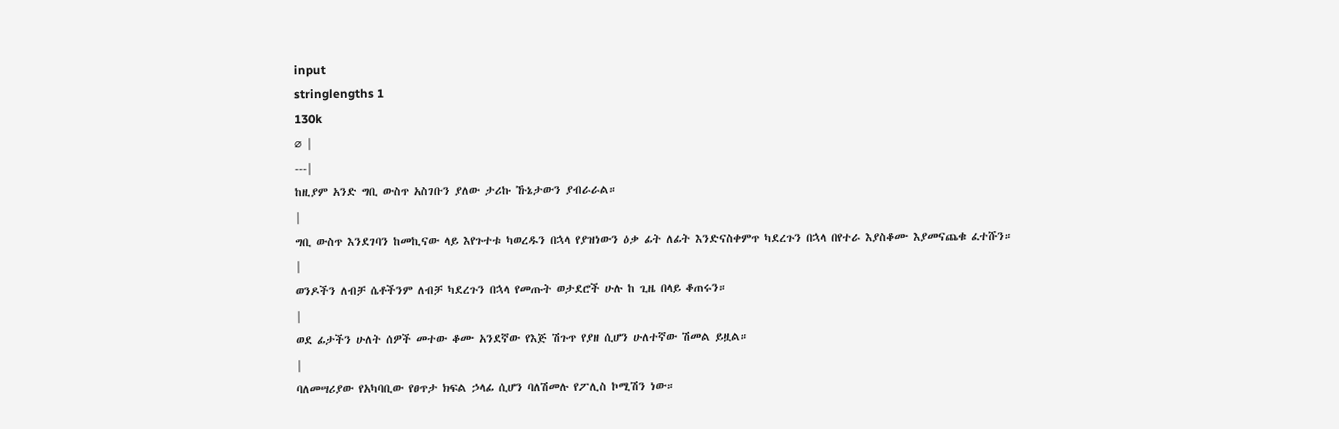input
stringlengths 1
130k
⌀ |
---|
ከዚያም አንድ ግቢ ውስጥ አስገቡን ያለው ታሪኩ ኹኔታውን ያብራራል።
|
ግቢ ውስጥ እንደገባን ከመኪናው ላይ እየጉተቱ ካወረዱን በኋላ የያዝነውን ዕቃ ፊት ለፊት እንድናስቀምጥ ካደረጉን በኋላ በየተራ እያስቆሙ እያመናጨቁ ፈተሹን።
|
ወንዶችን ለብቻ ሴቶችንም ለብቻ ካደረጉን በኋላ የመጡት ወታደሮች ሁሉ ከ ጊዜ በላይ ቆጠሩን።
|
ወደ ፊታችን ሁለት ሰዎች መተው ቆሙ አንደኛው የእጅ ሽጉጥ የያዘ ሲሆን ሁለተኛው ሽመል ይዟል።
|
ባለመሣሪያው የአካባቢው የፀጥታ ክፍል ኃላፊ ሲሆን ባለሽመሉ የፖሊስ ኮሚሽን ነው።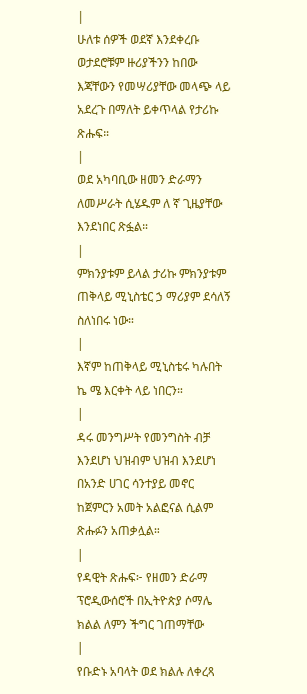|
ሁለቱ ሰዎች ወደኛ እንደቀረቡ ወታደሮቹም ዙሪያችንን ከበው እጃቸውን የመሣሪያቸው መላጭ ላይ አደረጉ በማለት ይቀጥላል የታሪኩ ጽሑፍ።
|
ወደ አካባቢው ዘመን ድራማን ለመሥራት ሲሄዱም ለ ኛ ጊዜያቸው እንደነበር ጽፏል።
|
ምክንያቱም ይላል ታሪኩ ምክንያቱም ጠቅላይ ሚኒስቴር ኃ ማሪያም ደሳለኝ ስለነበሩ ነው።
|
እኛም ከጠቅላይ ሚኒስቴሩ ካሉበት ኬ ሜ እርቀት ላይ ነበርን።
|
ዳሩ መንግሥት የመንግስት ብቻ እንደሆነ ህዝብም ህዝብ እንደሆነ በአንድ ሀገር ሳንተያይ መኖር ከጀምርን አመት አልፎናል ሲልም ጽሑፉን አጠቃሏል።
|
የዳዊት ጽሑፍ፦ የዘመን ድራማ ፕሮዲውሰሮች በኢትዮጵያ ሶማሌ ክልል ለምን ችግር ገጠማቸው
|
የቡድኑ አባላት ወደ ክልሉ ለቀረጻ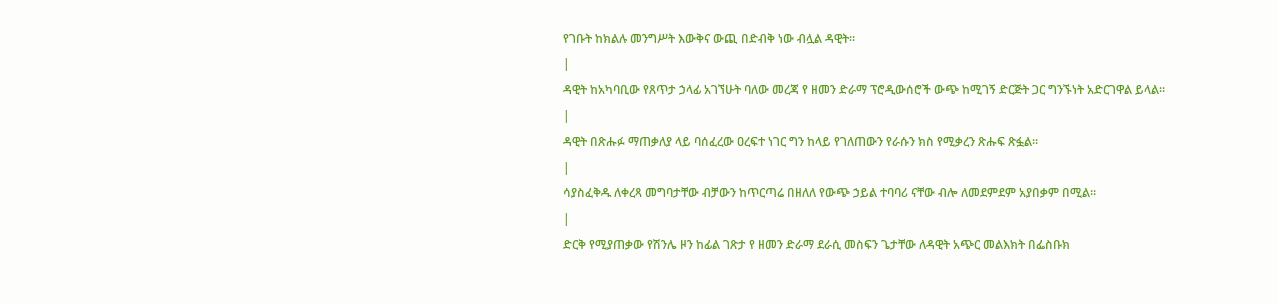የገቡት ከክልሉ መንግሥት እውቅና ውጪ በድብቅ ነው ብሏል ዳዊት።
|
ዳዊት ከአካባቢው የጸጥታ ኃላፊ አገኘሁት ባለው መረጃ የ ዘመን ድራማ ፕሮዲውሰሮች ውጭ ከሚገኝ ድርጅት ጋር ግንኙነት አድርገዋል ይላል።
|
ዳዊት በጽሑፉ ማጠቃለያ ላይ ባሰፈረው ዐረፍተ ነገር ግን ከላይ የገለጠውን የራሱን ክስ የሚቃረን ጽሑፍ ጽፏል።
|
ሳያስፈቅዱ ለቀረጻ መግባታቸው ብቻውን ከጥርጣሬ በዘለለ የውጭ ኃይል ተባባሪ ናቸው ብሎ ለመደምደም አያበቃም በሚል።
|
ድርቅ የሚያጠቃው የሽንሌ ዞን ከፊል ገጽታ የ ዘመን ድራማ ደራሲ መስፍን ጌታቸው ለዳዊት አጭር መልእክት በፌስቡክ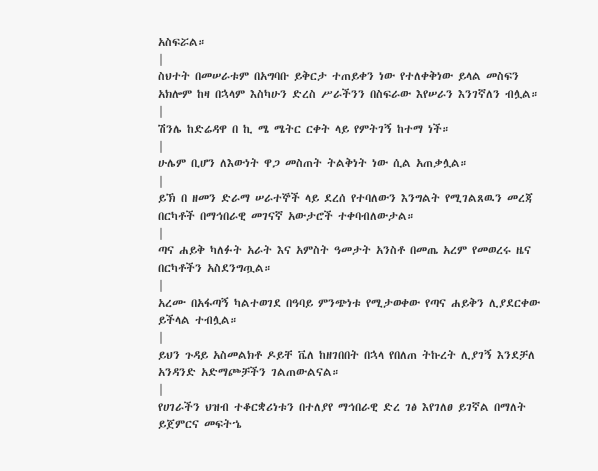አስፍሯል።
|
ስህተት በመሠራቱም በአግባቡ ይቅርታ ተጠይቀን ነው የተለቀቅነው ይላል መስፍን አክሎም ከዛ በኋላም እስካሁን ድረስ ሥራችንን በስፍራው እየሠራን እንገኛለን ብሏል።
|
ሽንሌ ከድሬዳዋ በ ኪ ሜ ሜትር ርቀት ላይ የምትገኝ ከተማ ነች።
|
ሁሌም ቢሆን ለእውነት ዋጋ መስጠት ትልቅነት ነው ሲል አጠቃሏል።
|
ይኽ በ ዘመን ድራማ ሠራተኞች ላይ ደረሰ የተባለውን እንግልት የሚገልጸዉን መረጃ በርካቶች በማኅበራዊ መገናኛ አውታሮች ተቀባብለውታል።
|
ጣና ሐይቅ ካለፉት አራት እና አምስት ዓመታት አንስቶ በመጤ አረም የመወረሩ ዜና በርካቶችን አስደንግጧል።
|
አረሙ በአፋጣኝ ካልተወገደ በዓባይ ምንጭነቱ የሚታወቀው የጣና ሐይቅን ሊያደርቀው ይችላል ተብሏል።
|
ይህን ጉዳይ አስመልክቶ ዶይቸ ቬለ ከዘገበበት በኋላ የበለጠ ትኩረት ሊያገኝ እንደቻለ አንዳንድ አድማጮቻችን ገልጠውልናል።
|
የሀገራችን ህዝብ ተቆርቋሪነቱን በተለያየ ማኅበራዊ ድረ ገፅ እየገለፀ ይገኛል በማለት ይጀምርና መፍትኄ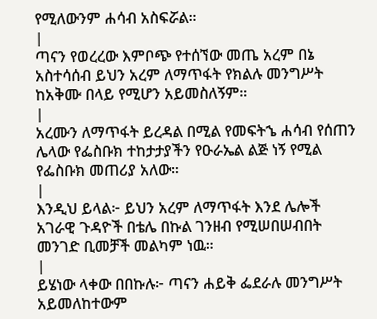የሚለውንም ሐሳብ አስፍሯል።
|
ጣናን የወረረው እምቦጭ የተሰኘው መጤ አረም በኔ አስተሳሰብ ይህን አረም ለማጥፋት የክልሉ መንግሥት ከአቅሙ በላይ የሚሆን አይመስለኝም።
|
አረሙን ለማጥፋት ይረዳል በሚል የመፍትኄ ሐሳብ የሰጠን ሌላው የፌስቡክ ተከታታያችን የዑራኤል ልጅ ነኝ የሚል የፌስቡክ መጠሪያ አለው።
|
እንዲህ ይላል፦ ይህን አረም ለማጥፋት እንደ ሌሎች አገራዊ ጉዳዮች በቴሌ በኩል ገንዘብ የሚሠበሠብበት መንገድ ቢመቻች መልካም ነዉ።
|
ይሄነው ላቀው በበኩሉ፦ ጣናን ሐይቅ ፌደራሉ መንግሥት አይመለከተውም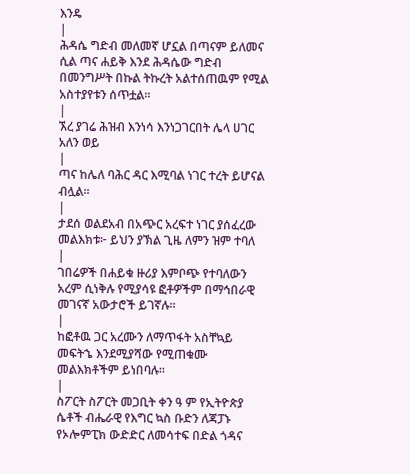እንዴ
|
ሕዳሴ ግድብ መለመኛ ሆኗል በጣናም ይለመና ሲል ጣና ሐይቅ እንደ ሕዳሴው ግድብ በመንግሥት በኩል ትኩረት አልተሰጠዉም የሚል አስተያየቱን ሰጥቷል።
|
ኧረ ያገሬ ሕዝብ እንነሳ እንነጋገርበት ሌላ ሀገር አለን ወይ
|
ጣና ከሌለ ባሕር ዳር እሚባል ነገር ተረት ይሆናል ብሏል።
|
ታደሰ ወልደአብ በአጭር አረፍተ ነገር ያሰፈረው መልእክቱ፦ ይህን ያኽል ጊዜ ለምን ዝም ተባለ
|
ገበሬዎች በሐይቁ ዙሪያ እምቦጭ የተባለውን አረም ሲነቅሉ የሚያሳዩ ፎቶዎችም በማኅበራዊ መገናኛ አውታሮች ይገኛሉ።
|
ከፎቶዉ ጋር አረሙን ለማጥፋት አስቸኳይ መፍትኄ እንደሚያሻው የሚጠቁሙ መልእክቶችም ይነበባሉ።
|
ስፖርት ስፖርት መጋቢት ቀን ዓ ም የኢትዮጵያ ሴቶች ብሔራዊ የእግር ኳስ ቡድን ለጃፓኑ የኦሎምፒክ ውድድር ለመሳተፍ በድል ጎዳና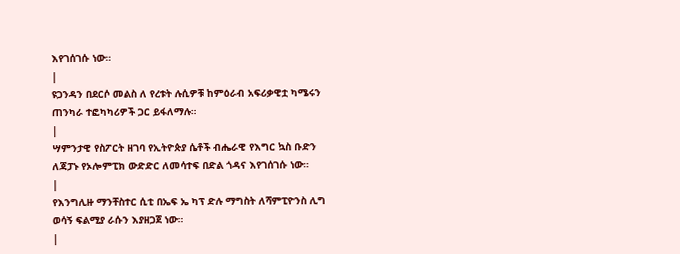እየገሰገሱ ነው።
|
ዩጋንዳን በደርሶ መልስ ለ የረቱት ሉሲዎቹ ከምዕራብ አፍሪቃዊቷ ካሜሩን ጠንካራ ተፎካካሪዎች ጋር ይፋለማሉ።
|
ሣምንታዊ የስፖርት ዘገባ የኢትዮጵያ ሴቶች ብሔራዊ የእግር ኳስ ቡድን ለጃፓኑ የኦሎምፒክ ውድድር ለመሳተፍ በድል ጎዳና እየገሰገሱ ነው።
|
የእንግሊዙ ማንቸስተር ሲቲ በኤፍ ኤ ካፕ ድሉ ማግስት ለሻምፒዮንስ ሊግ ወሳኝ ፍልሚያ ራሱን እያዘጋጀ ነው።
|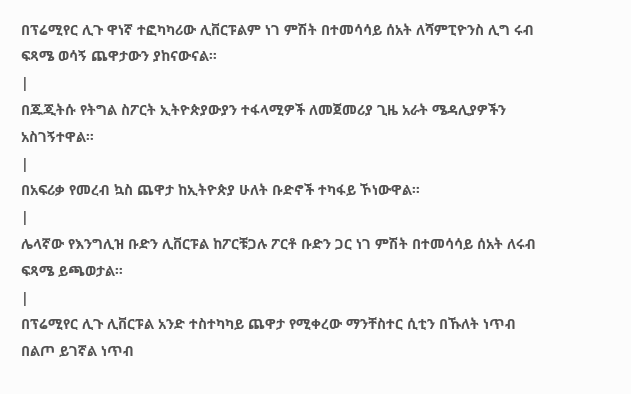በፕሬሚየር ሊጉ ዋነኛ ተፎካካሪው ሊቨርፑልም ነገ ምሽት በተመሳሳይ ሰአት ለሻምፒዮንስ ሊግ ሩብ ፍጻሜ ወሳኝ ጨዋታውን ያከናውናል።
|
በጁጂትሱ የትግል ስፖርት ኢትዮጵያውያን ተፋላሚዎች ለመጀመሪያ ጊዜ አራት ሜዳሊያዎችን አስገኝተዋል።
|
በአፍሪቃ የመረብ ኳስ ጨዋታ ከኢትዮጵያ ሁለት ቡድኖች ተካፋይ ኾነውዋል።
|
ሌላኛው የእንግሊዝ ቡድን ሊቨርፑል ከፖርቹጋሉ ፖርቶ ቡድን ጋር ነገ ምሽት በተመሳሳይ ሰአት ለሩብ ፍጻሜ ይጫወታል።
|
በፕሬሚየር ሊጉ ሊቨርፑል አንድ ተስተካካይ ጨዋታ የሚቀረው ማንቸስተር ሲቲን በኹለት ነጥብ በልጦ ይገኛል ነጥብ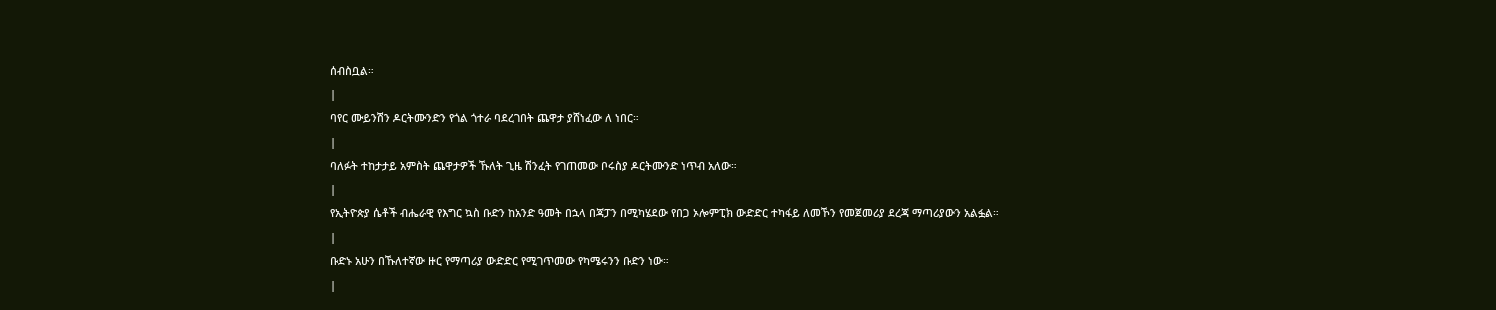ሰብስቧል።
|
ባየር ሙይንሽን ዶርትሙንድን የጎል ጎተራ ባደረገበት ጨዋታ ያሸነፈው ለ ነበር።
|
ባለፉት ተከታታይ አምስት ጨዋታዎች ኹለት ጊዜ ሽንፈት የገጠመው ቦሩስያ ዶርትሙንድ ነጥብ አለው።
|
የኢትዮጵያ ሴቶች ብሔራዊ የእግር ኳስ ቡድን ከአንድ ዓመት በኋላ በጃፓን በሚካሄደው የበጋ ኦሎምፒክ ውድድር ተካፋይ ለመኾን የመጀመሪያ ደረጃ ማጣሪያውን አልፏል።
|
ቡድኑ አሁን በኹለተኛው ዙር የማጣሪያ ውድድር የሚገጥመው የካሜሩንን ቡድን ነው።
|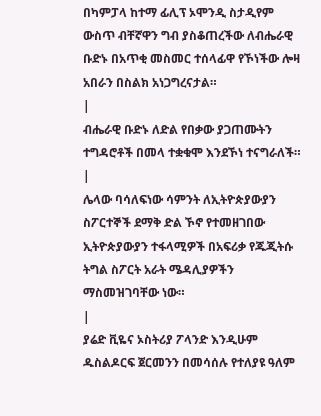በካምፓላ ከተማ ፊሊፕ ኦሞንዲ ስታዲየም ውስጥ ብቸኛዋን ግብ ያስቆጠረችው ለብሔራዊ ቡድኑ በአጥቂ መስመር ተሰላፊዋ የኾነችው ሎዛ አበራን በስልክ አነጋግረናታል።
|
ብሔራዊ ቡድኑ ለድል የበቃው ያጋጠሙትን ተግዳሮቶች በመላ ተቋቁሞ እንደኾነ ተናግራለች።
|
ሌላው ባሳለፍነው ሳምንት ለኢትዮጵያውያን ስፖርተኞች ደማቅ ድል ኾኖ የተመዘገበው ኢትዮጵያውያን ተፋላሚዎች በአፍሪቃ የጁጂትሱ ትግል ስፖርት አራት ሜዳሊያዎችን ማስመዝገባቸው ነው።
|
ያሬድ ቪዬና ኦስትሪያ ፖላንድ እንዲሁም ዱስልዶርፍ ጀርመንን በመሳሰሉ የተለያዩ ዓለም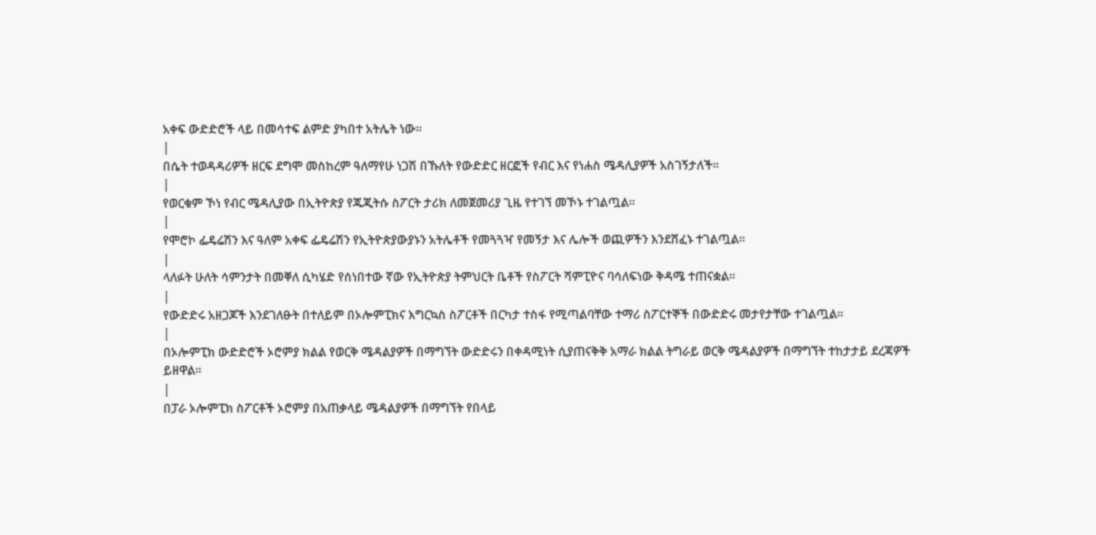አቀፍ ውድድሮች ላይ በመሳተፍ ልምድ ያካበተ አትሌት ነው።
|
በሴት ተወዳዳሪዎች ዘርፍ ደግሞ መስከረም ዓለማየሁ ነጋሽ በኹለት የውድድር ዘርፎች የብር እና የነሐስ ሜዳሊያዎች አስገኝታለች።
|
የወርቁም ኾነ የብር ሜዳሊያው በኢትዮጵያ የጁጂትሱ ስፖርት ታሪክ ለመጀመሪያ ጊዜ የተገኘ መኾኑ ተገልጧል።
|
የሞሮኮ ፌዴሬሽን እና ዓለም አቀፍ ፌዴሬሽን የኢትዮጵያውያኑን አትሌቶች የመጓጓዣ የመኝታ እና ሌሎች ወጪዎችን እንደሸፈኑ ተገልጧል።
|
ላለፉት ሁለት ሳምንታት በመቐለ ሲካሄድ የሰነበተው ኛው የኢትዮጵያ ትምህርት ቤቶች የስፖርት ሻምፒዮና ባሳለፍነው ቅዳሜ ተጠናቋል።
|
የውድድሩ አዘጋጆች እንደገለፁት በተለይም በኦሎምፒክና እግርኳስ ስፖርቶች በርካታ ተስፋ የሚጣልባቸው ተማሪ ስፖርተኞች በውድድሩ መታየታቸው ተገልጧል።
|
በኦሎምፒክ ውድድሮች ኦሮምያ ክልል የወርቅ ሜዳልያዎች በማግኘት ውድድሩን በቀዳሚነት ሲያጠናቅቅ አማራ ክልል ትግራይ ወርቅ ሜዳልያዎች በማግኘት ተከታታይ ደረጃዎች ይዘዋል።
|
በፓራ ኦሎምፒክ ስፖርቶች ኦሮምያ በአጠቃላይ ሜዳልያዎች በማግኘት የበላይ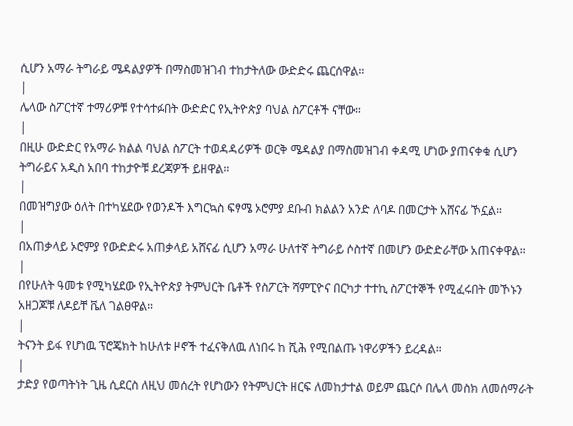ሲሆን አማራ ትግራይ ሜዳልያዎች በማስመዝገብ ተከታትለው ውድድሩ ጨርሰዋል።
|
ሌላው ስፖርተኛ ተማሪዎቹ የተሳተፉበት ውድድር የኢትዮጵያ ባህል ስፖርቶች ናቸው።
|
በዚሁ ውድድር የአማራ ክልል ባህል ስፖርት ተወዳዳሪዎች ወርቅ ሜዳልያ በማስመዝገብ ቀዳሚ ሆነው ያጠናቀቁ ሲሆን ትግራይና አዲስ አበባ ተከታዮቹ ደረጃዎች ይዘዋል።
|
በመዝግያው ዕለት በተካሄደው የወንዶች እግርኳስ ፍፃሜ ኦሮምያ ደቡብ ክልልን አንድ ለባዶ በመርታት አሸናፊ ኾኗል።
|
በአጠቃላይ ኦሮምያ የውድድሩ አጠቃላይ አሸናፊ ሲሆን አማራ ሁለተኛ ትግራይ ሶስተኛ በመሆን ውድድራቸው አጠናቀዋል።
|
በየሁለት ዓመቱ የሚካሄደው የኢትዮጵያ ትምህርት ቤቶች የስፖርት ሻምፒዮና በርካታ ተተኪ ስፖርተኞች የሚፈሩበት መኾኑን አዘጋጆቹ ለዶይቸ ቬለ ገልፀዋል።
|
ትናንት ይፋ የሆነዉ ፕሮጄክት ከሁለቱ ዞኖች ተፈናቅለዉ ለነበሩ ከ ሺሕ የሚበልጡ ነዋሪዎችን ይረዳል።
|
ታድያ የወጣትነት ጊዜ ሲደርስ ለዚህ መሰረት የሆነውን የትምህርት ዘርፍ ለመከታተል ወይም ጨርሶ በሌላ መስክ ለመሰማራት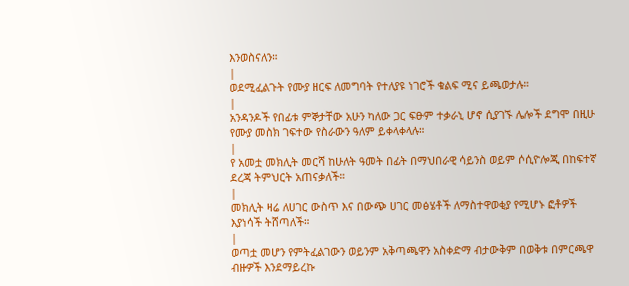እንወስናለን።
|
ወደሚፈልጉት የሙያ ዘርፍ ለመግባት የተለያዩ ነገሮች ቁልፍ ሚና ይጫወታሉ።
|
አንዳንዶች የበፊቱ ምኞታቸው አሁን ካለው ጋር ፍፁም ተቃራኒ ሆኖ ሲያገኙ ሌሎች ደግሞ በዚሁ የሙያ መስክ ገፍተው የስራውን ዓለም ይቀላቀላሉ።
|
የ አመቷ መክሊት መርሻ ከሁለት ዓመት በፊት በማህበራዊ ሳይንስ ወይም ሶሲዮሎጂ በከፍተኛ ደረጃ ትምህርት አጠናቃለች።
|
መክሊት ዛሬ ለሀገር ውስጥ እና በውጭ ሀገር መፅሄቶች ለማስተዋወቂያ የሚሆኑ ፎቶዎች እያነሳች ትሸጣለች።
|
ወጣቷ መሆን የምትፈልገውን ወይንም አቅጣጫዋን አስቀድማ ብታውቅም በወቅቱ በምርጫዋ ብዙዎች እንደማይረኩ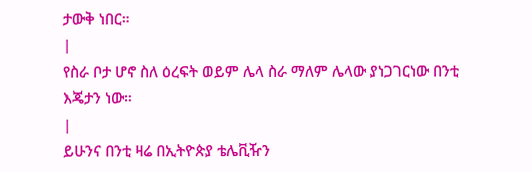ታውቅ ነበር።
|
የስራ ቦታ ሆኖ ስለ ዕረፍት ወይም ሌላ ስራ ማለም ሌላው ያነጋገርነው በንቲ እጄታን ነው።
|
ይሁንና በንቲ ዛሬ በኢትዮጵያ ቴሌቪዥን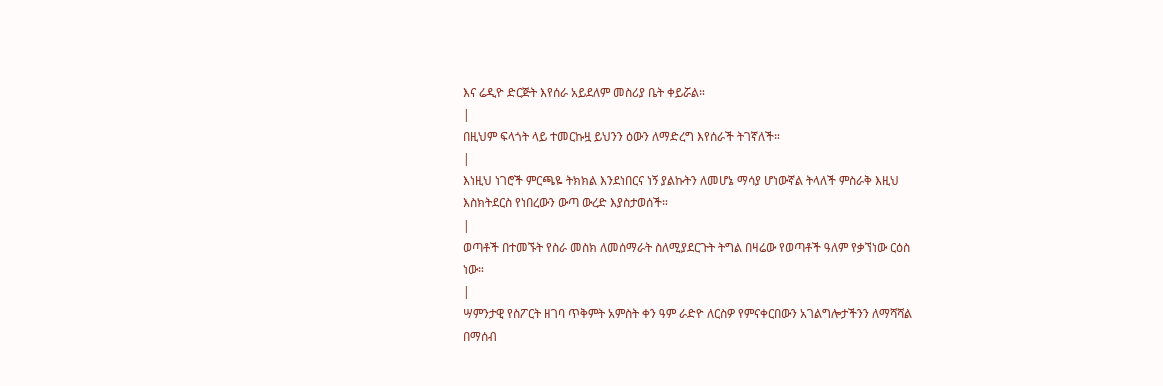እና ሬዲዮ ድርጅት እየሰራ አይደለም መስሪያ ቤት ቀይሯል።
|
በዚህም ፍላጎት ላይ ተመርኩዟ ይህንን ዕውን ለማድረግ እየሰራች ትገኛለች።
|
እነዚህ ነገሮች ምርጫዬ ትክክል እንደነበርና ነኝ ያልኩትን ለመሆኔ ማሳያ ሆነውኛል ትላለች ምስራቅ እዚህ እስክትደርስ የነበረውን ውጣ ውረድ እያስታወሰች።
|
ወጣቶች በተመኙት የስራ መስክ ለመሰማራት ስለሚያደርጉት ትግል በዛሬው የወጣቶች ዓለም የቃኘነው ርዕስ ነው።
|
ሣምንታዊ የስፖርት ዘገባ ጥቅምት አምስት ቀን ዓም ራድዮ ለርስዎ የምናቀርበውን አገልግሎታችንን ለማሻሻል በማሰብ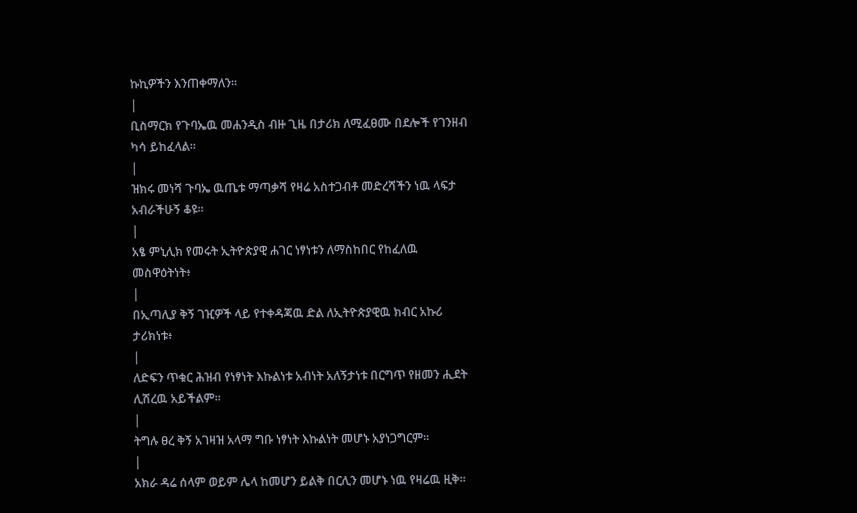ኩኪዎችን እንጠቀማለን።
|
ቢስማርክ የጉባኤዉ መሐንዲስ ብዙ ጊዜ በታሪክ ለሚፈፀሙ በደሎች የገንዘብ ካሳ ይከፈላል።
|
ዝክሩ መነሻ ጉባኤ ዉጤቱ ማጣቃሻ የዛሬ አስተጋብቶ መድረሻችን ነዉ ላፍታ አብራችሁኝ ቆዩ።
|
አፄ ምኒሊክ የመሩት ኢትዮጵያዊ ሐገር ነፃነቱን ለማስከበር የከፈለዉ መስዋዕትነት፥
|
በኢጣሊያ ቅኝ ገዢዎች ላይ የተቀዳጃዉ ድል ለኢትዮጵያዊዉ ክብር አኩሪ ታሪክነቱ፥
|
ለድፍን ጥቁር ሕዝብ የነፃነት እኩልነቱ አብነት አለኝታነቱ በርግጥ የዘመን ሒደት ሊሽረዉ አይችልም።
|
ትግሉ ፀረ ቅኝ አገዛዝ አላማ ግቡ ነፃነት እኩልነት መሆኑ አያነጋግርም።
|
አክራ ዳሬ ሰላም ወይም ሌላ ከመሆን ይልቅ በርሊን መሆኑ ነዉ የዛሬዉ ዚቅ።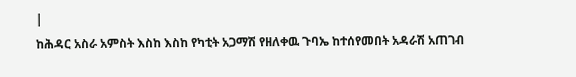|
ከሕዳር አስራ አምስት እስከ እስከ የካቲት አጋማሽ የዘለቀዉ ጉባኤ ከተሰየመበት አዳራሽ አጠገብ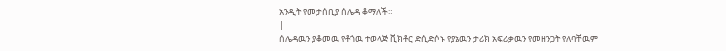አንዲት የመታሰቢያ ሰሌዳ ቆማለች።
|
ሰሌዳዉን ያቆመዉ የቶጎዉ ተወላጅ ቪክቶር ድሲድሶኑ የያኔዉን ታሪክ አፍሪቃዉን የመዘንጋት የለባቸዉም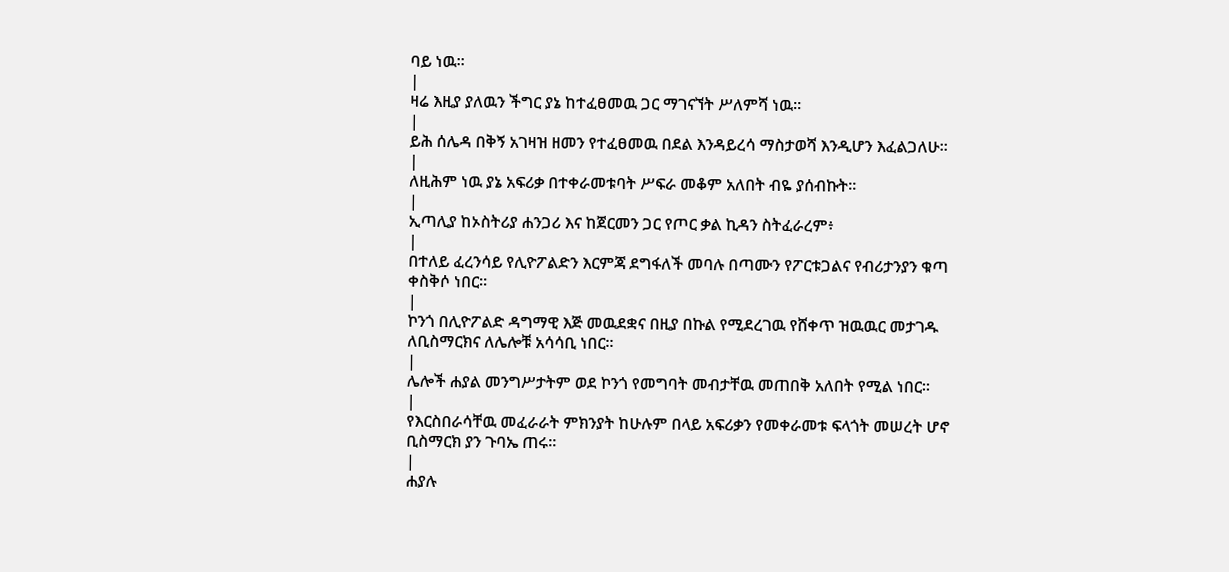ባይ ነዉ።
|
ዛሬ እዚያ ያለዉን ችግር ያኔ ከተፈፀመዉ ጋር ማገናኘት ሥለምሻ ነዉ።
|
ይሕ ሰሌዳ በቅኝ አገዛዝ ዘመን የተፈፀመዉ በደል እንዳይረሳ ማስታወሻ እንዲሆን እፈልጋለሁ።
|
ለዚሕም ነዉ ያኔ አፍሪቃ በተቀራመቱባት ሥፍራ መቆም አለበት ብዬ ያሰብኩት።
|
ኢጣሊያ ከኦስትሪያ ሐንጋሪ እና ከጀርመን ጋር የጦር ቃል ኪዳን ስትፈራረም፥
|
በተለይ ፈረንሳይ የሊዮፖልድን እርምጃ ደግፋለች መባሉ በጣሙን የፖርቱጋልና የብሪታንያን ቁጣ ቀስቅሶ ነበር።
|
ኮንጎ በሊዮፖልድ ዳግማዊ እጅ መዉደቋና በዚያ በኩል የሚደረገዉ የሸቀጥ ዝዉዉር መታገዱ ለቢስማርክና ለሌሎቹ አሳሳቢ ነበር።
|
ሌሎች ሐያል መንግሥታትም ወደ ኮንጎ የመግባት መብታቸዉ መጠበቅ አለበት የሚል ነበር።
|
የእርስበራሳቸዉ መፈራራት ምክንያት ከሁሉም በላይ አፍሪቃን የመቀራመቱ ፍላጎት መሠረት ሆኖ ቢስማርክ ያን ጉባኤ ጠሩ።
|
ሐያሉ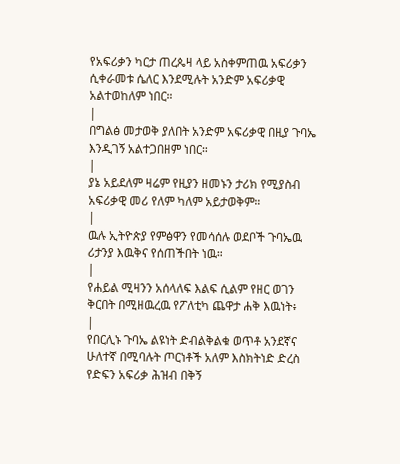የአፍሪቃን ካርታ ጠረጴዛ ላይ አስቀምጠዉ አፍሪቃን ሲቀራመቱ ሴለር እንደሚሉት አንድም አፍሪቃዊ አልተወከለም ነበር።
|
በግልፅ መታወቅ ያለበት አንድም አፍሪቃዊ በዚያ ጉባኤ እንዲገኝ አልተጋበዘም ነበር።
|
ያኔ አይደለም ዛሬም የዚያን ዘመኑን ታሪክ የሚያስብ አፍሪቃዊ መሪ የለም ካለም አይታወቅም።
|
ዉሉ ኢትዮጵያ የምፅዋን የመሳሰሉ ወደቦች ጉባኤዉ ሪታንያ እዉቅና የሰጠችበት ነዉ።
|
የሐይል ሚዛንን አሰላለፍ እልፍ ሲልም የዘር ወገን ቅርበት በሚዘዉረዉ የፖለቲካ ጨዋታ ሐቅ እዉነት፥
|
የበርሊኑ ጉባኤ ልዩነት ድብልቅልቁ ወጥቶ አንደኛና ሁለተኛ በሚባሉት ጦርነቶች አለም እስክትነድ ድረስ የድፍን አፍሪቃ ሕዝብ በቅኝ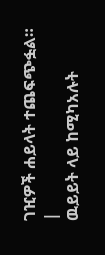ገዢዎች ሐይላት ተጨፍጭፏል።
|
ዉይይት ላይ ከሚካአሉት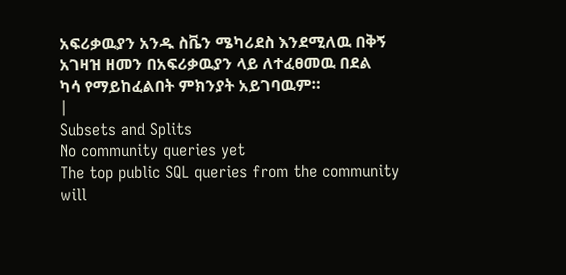አፍሪቃዉያን አንዱ ስቬን ሜካሪደስ እንደሚለዉ በቅኝ አገዛዝ ዘመን በአፍሪቃዉያን ላይ ለተፈፀመዉ በደል ካሳ የማይከፈልበት ምክንያት አይገባዉም።
|
Subsets and Splits
No community queries yet
The top public SQL queries from the community will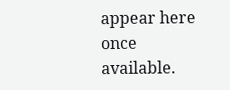appear here once available.